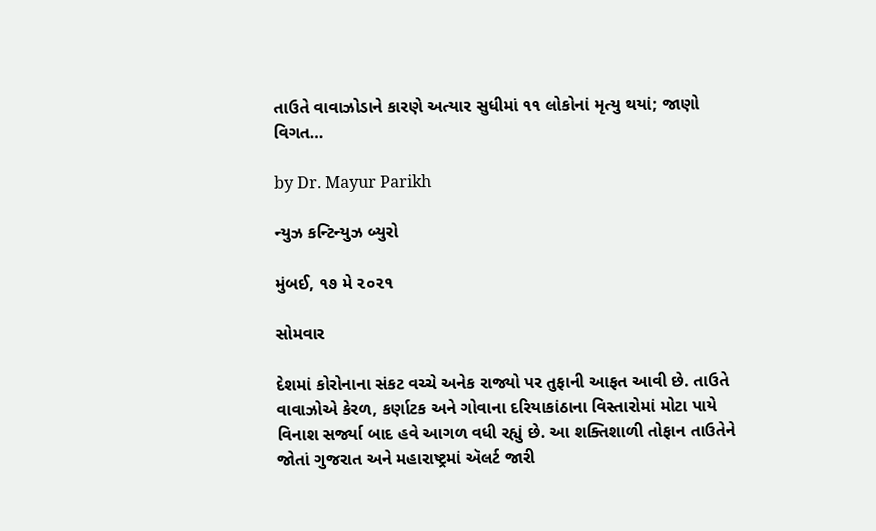તાઉતે વાવાઝોડાને કારણે અત્યાર સુધીમાં ૧૧ લોકોનાં મૃત્યુ થયાં; જાણો વિગત…

by Dr. Mayur Parikh

ન્યુઝ કન્ટિન્યુઝ બ્યુરો

મુંબઈ, ૧૭ મે ૨૦૨૧

સોમવાર

દેશમાં કોરોનાના સંકટ વચ્ચે અનેક રાજ્યો પર તુફાની આફત આવી છે. તાઉતે વાવાઝોએ કેરળ, કર્ણાટક અને ગોવાના દરિયાકાંઠાના વિસ્તારોમાં મોટા પાયે વિનાશ સર્જ્યા બાદ હવે આગળ વધી રહ્યું છે. આ શક્તિશાળી તોફાન તાઉતેને જોતાં ગુજરાત અને મહારાષ્ટ્રમાં ઍલર્ટ જારી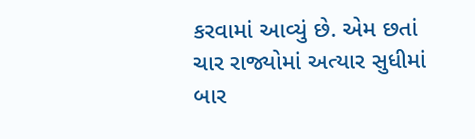કરવામાં આવ્યું છે. એમ છતાં ચાર રાજ્યોમાં અત્યાર સુધીમાં બાર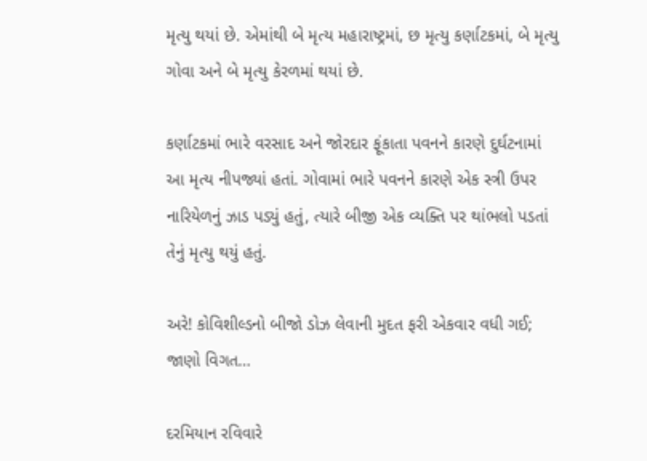મૃત્યુ થયાં છે. એમાંથી બે મૃત્ય મહારાષ્ટ્રમાં, છ મૃત્યુ કર્ણાટકમાં, બે મૃત્યુ ગોવા અને બે મૃત્યુ કેરળમાં થયાં છે.

કર્ણાટકમાં ભારે વરસાદ અને જોરદાર ફૂંકાતા પવનને કારણે દુર્ઘટનામાં આ મૃત્ય નીપજ્યાં હતાં. ગોવામાં ભારે પવનને કારણે એક સ્ત્રી ઉપર નારિયેળનું ઝાડ પડ્યું હતું, ત્યારે બીજી એક વ્યક્તિ પર થાંભલો પડતાં તેનું મૃત્યુ થયું હતું.

અરે! કોવિશીલ્ડનો બીજો ડોઝ લેવાની મુદત ફરી એકવાર વધી ગઈ; જાણો વિગત…

દરમિયાન રવિવારે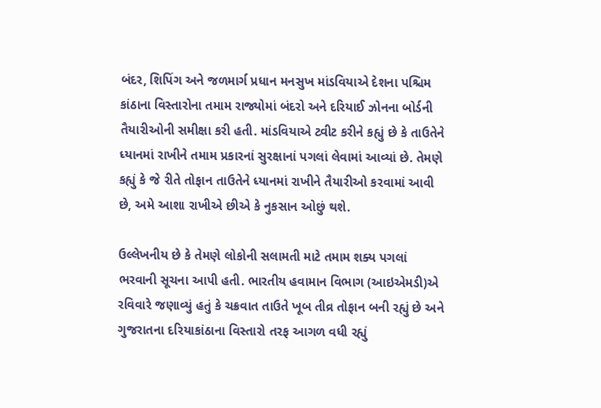બંદર, શિપિંગ અને જળમાર્ગ પ્રધાન મનસુખ માંડવિયાએ દેશના પશ્ચિમ કાંઠાના વિસ્તારોના તમામ રાજ્યોમાં બંદરો અને દરિયાઈ ઝોનના બોર્ડની તૈયારીઓની સમીક્ષા કરી હતી. માંડવિયાએ ટ્વીટ કરીને કહ્યું છે કે તાઉતેને ધ્યાનમાં રાખીને તમામ પ્રકારનાં સુરક્ષાનાં પગલાં લેવામાં આવ્યાં છે. તેમણે કહ્યું કે જે રીતે તોફાન તાઉતેને ધ્યાનમાં રાખીને તૈયારીઓ કરવામાં આવી છે, અમે આશા રાખીએ છીએ કે નુકસાન ઓછું થશે.

ઉલ્લેખનીય છે કે તેમણે લોકોની સલામતી માટે તમામ શક્ય પગલાં ભરવાની સૂચના આપી હતી. ભારતીય હવામાન વિભાગ (આઇએમડી)એ રવિવારે જણાવ્યું હતું કે ચક્રવાત તાઉતે ખૂબ તીવ્ર તોફાન બની રહ્યું છે અને ગુજરાતના દરિયાકાંઠાના વિસ્તારો તરફ આગળ વધી રહ્યું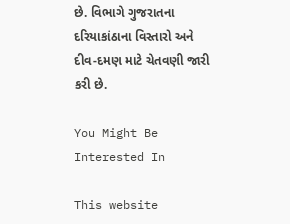છે. વિભાગે ગુજરાતના દરિયાકાંઠાના વિસ્તારો અને દીવ-દમણ માટે ચેતવણી જારી કરી છે.

You Might Be Interested In

This website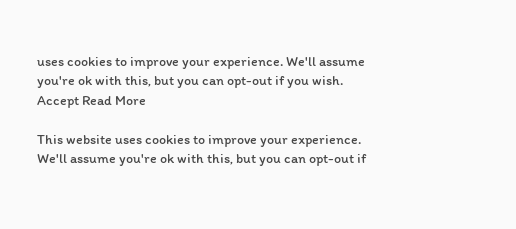uses cookies to improve your experience. We'll assume you're ok with this, but you can opt-out if you wish. Accept Read More

This website uses cookies to improve your experience. We'll assume you're ok with this, but you can opt-out if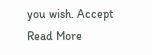you wish. Accept Read More